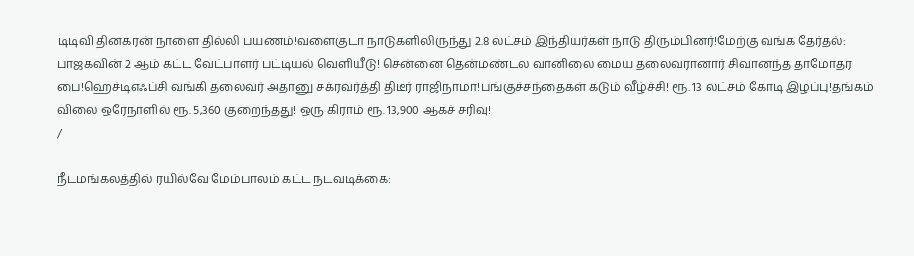டிடிவி தினகரன் நாளை தில்லி பயணம்!வளைகுடா நாடுகளிலிருந்து 2.8 லட்சம் இந்தியர்கள் நாடு திரும்பினர்!மேற்கு வங்க தேர்தல்: பாஜகவின் 2 ஆம் கட்ட வேட்பாளர் பட்டியல் வெளியீடு! சென்னை தென்மண்டல வானிலை மைய தலைவரானார் சிவானந்த தாமோதர பை!ஹெச்டிஎஃப்சி வங்கி தலைவர் அதானு சக்ரவர்த்தி திடீர் ராஜிநாமா!பங்குச்சந்தைகள் கடும் வீழ்ச்சி! ரூ. 13 லட்சம் கோடி இழப்பு!தங்கம் விலை ஒரேநாளில் ரூ. 5,360 குறைந்தது! ஒரு கிராம் ரூ. 13,900 ஆகச் சரிவு!
/

நீடமங்கலத்தில் ரயில்வே மேம்பாலம் கட்ட நடவடிக்கை: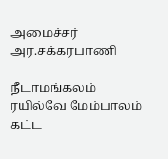அமைச்சர் அர.சக்கரபாணி

நீடாமங்கலம் ரயில்வே மேம்பாலம் கட்ட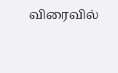விரைவில்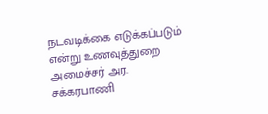நடவடிக்கை எடுக்கப்படும் என்று உணவுத்துறை அமைச்சர் அர. சக்கரபாணி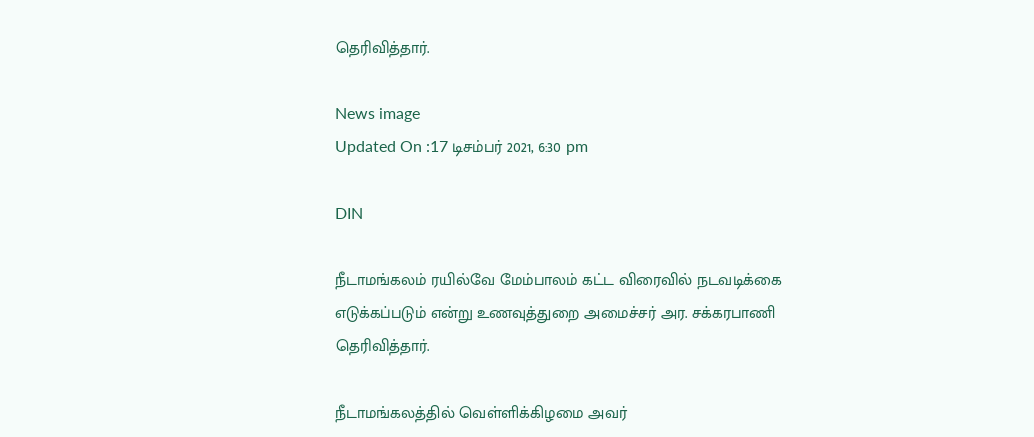தெரிவித்தார்.

News image
Updated On :17 டிசம்பர் 2021, 6:30 pm

DIN

நீடாமங்கலம் ரயில்வே மேம்பாலம் கட்ட விரைவில் நடவடிக்கை எடுக்கப்படும் என்று உணவுத்துறை அமைச்சர் அர. சக்கரபாணி தெரிவித்தார்.

நீடாமங்கலத்தில் வெள்ளிக்கிழமை அவர்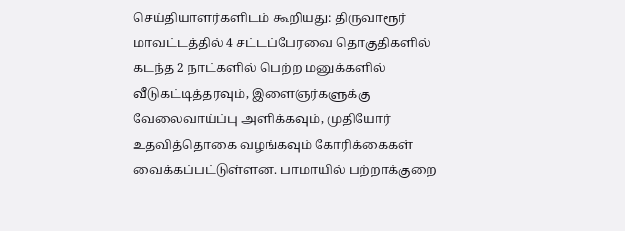செய்தியாளர்களிடம் கூறியது: திருவாரூர் மாவட்டத்தில் 4 சட்டப்பேரவை தொகுதிகளில் கடந்த 2 நாட்களில் பெற்ற மனுக்களில் வீடுகட்டித்தரவும், இளைஞர்களுக்கு வேலைவாய்ப்பு அளிக்கவும், முதியோர் உதவித்தொகை வழங்கவும் கோரிக்கைகள் வைக்கப்பட்டுள்ளன. பாமாயில் பற்றாக்குறை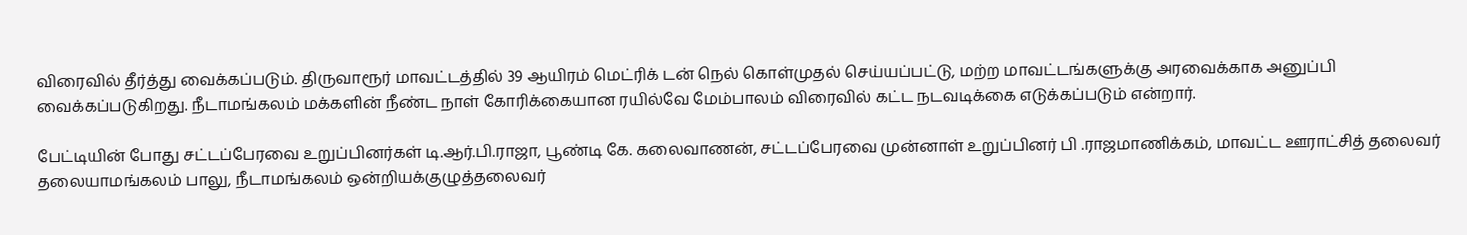விரைவில் தீர்த்து வைக்கப்படும். திருவாரூர் மாவட்டத்தில் 39 ஆயிரம் மெட்ரிக் டன் நெல் கொள்முதல் செய்யப்பட்டு, மற்ற மாவட்டங்களுக்கு அரவைக்காக அனுப்பி வைக்கப்படுகிறது. நீடாமங்கலம் மக்களின் நீண்ட நாள் கோரிக்கையான ரயில்வே மேம்பாலம் விரைவில் கட்ட நடவடிக்கை எடுக்கப்படும் என்றார்.

பேட்டியின் போது சட்டப்பேரவை உறுப்பினர்கள் டி.ஆர்.பி.ராஜா, பூண்டி கே. கலைவாணன், சட்டப்பேரவை முன்னாள் உறுப்பினர் பி .ராஜமாணிக்கம், மாவட்ட ஊராட்சித் தலைவர் தலையாமங்கலம் பாலு, நீடாமங்கலம் ஒன்றியக்குழுத்தலைவர்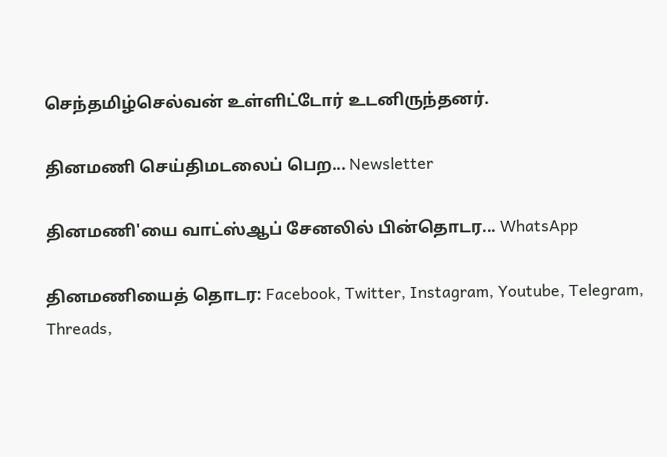செந்தமிழ்செல்வன் உள்ளிட்டோர் உடனிருந்தனர்.

தினமணி செய்திமடலைப் பெற... Newsletter

தினமணி'யை வாட்ஸ்ஆப் சேனலில் பின்தொடர... WhatsApp

தினமணியைத் தொடர: Facebook, Twitter, Instagram, Youtube, Telegram, Threads,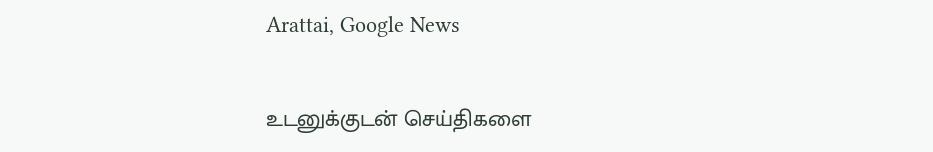Arattai, Google News

உடனுக்குடன் செய்திகளை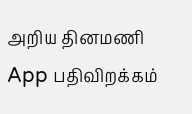அறிய தினமணி App பதிவிறக்கம்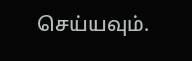செய்யவும்.